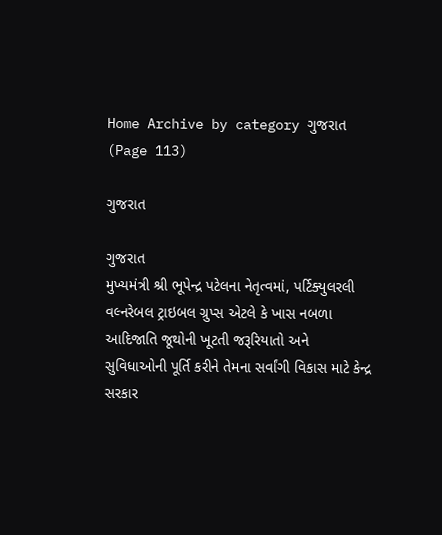Home Archive by category ગુજરાત (Page 113)

ગુજરાત

ગુજરાત
મુખ્યમંત્રી શ્રી ભૂપેન્દ્ર પટેલના નેતૃત્વમાં, પર્ટિક્યુલરલી વલ્નરેબલ ટ્રાઇબલ ગ્રુપ્સ એટલે કે ખાસ નબળા આદિજાતિ જૂથોની ખૂટતી જરૂરિયાતો અને સુવિધાઓની પૂર્તિ કરીને તેમના સર્વાંગી વિકાસ માટે કેન્દ્ર સરકાર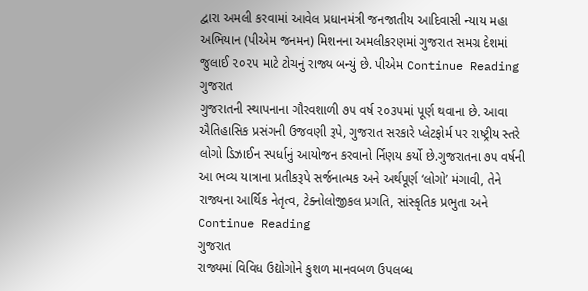દ્વારા અમલી કરવામાં આવેલ પ્રધાનમંત્રી જનજાતીય આદિવાસી ન્યાય મહા અભિયાન (પીએમ જનમન) મિશનના અમલીકરણમાં ગુજરાત સમગ્ર દેશમાં જુલાઈ ૨૦૨૫ માટે ટોચનું રાજ્ય બન્યું છે. પીએમ Continue Reading
ગુજરાત
ગુજરાતની સ્થાપનાના ગૌરવશાળી ૭૫ વર્ષ ૨૦૩૫માં પૂર્ણ થવાના છે. આવા ઐતિહાસિક પ્રસંગની ઉજવણી રૂપે, ગુજરાત સરકારે પ્લેટફોર્મ પર રાષ્ટ્રીય સ્તરે લોગો ડિઝાઈન સ્પર્ધાનું આયોજન કરવાનો ર્નિણય કર્યો છે.ગુજરાતના ૭૫ વર્ષની આ ભવ્ય યાત્રાના પ્રતીકરૂપે સર્જનાત્મક અને અર્થપૂર્ણ ‘લોગો’ મંગાવી, તેને રાજ્યના આર્થિક નેતૃત્વ, ટેક્નોલોજીકલ પ્રગતિ, સાંસ્કૃતિક પ્રભુતા અને Continue Reading
ગુજરાત
રાજ્યમાં વિવિધ ઉદ્યોગોને કુશળ માનવબળ ઉપલબ્ધ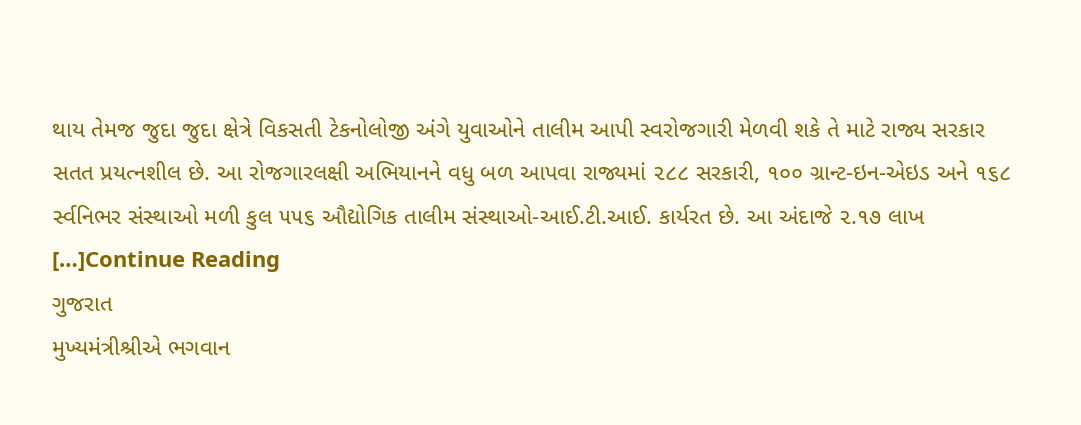થાય તેમજ જુદા જુદા ક્ષેત્રે વિકસતી ટેકનોલોજી અંગે યુવાઓને તાલીમ આપી સ્વરોજગારી મેળવી શકે તે માટે રાજ્ય સરકાર સતત પ્રયત્નશીલ છે. આ રોજગારલક્ષી અભિયાનને વધુ બળ આપવા રાજ્યમાં ૨૮૮ સરકારી, ૧૦૦ ગ્રાન્ટ-ઇન-એઇડ અને ૧૬૮ ર્સ્વનિભર સંસ્થાઓ મળી કુલ ૫૫૬ ઔદ્યોગિક તાલીમ સંસ્થાઓ-આઈ.ટી.આઈ. કાર્યરત છે. આ અંદાજે ૨.૧૭ લાખ […]Continue Reading
ગુજરાત
મુખ્યમંત્રીશ્રીએ ભગવાન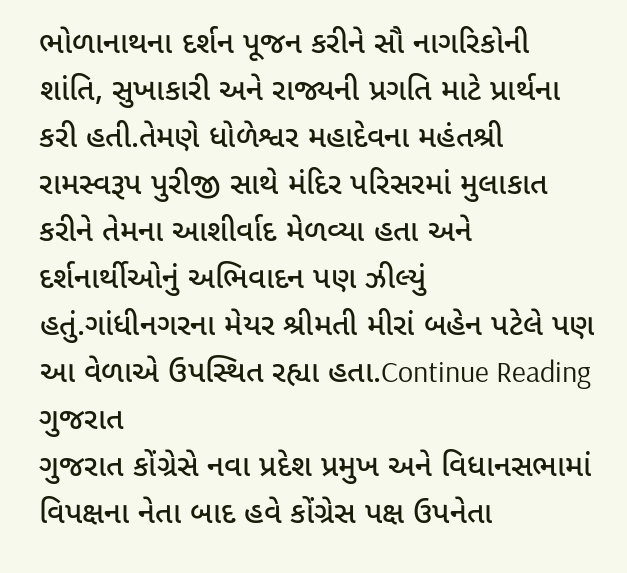ભોળાનાથના દર્શન પૂજન કરીને સૌ નાગરિકોની શાંતિ, સુખાકારી અને રાજ્યની પ્રગતિ માટે પ્રાર્થના કરી હતી.તેમણે ધોળેશ્વર મહાદેવના મહંતશ્રી રામસ્વરૂપ પુરીજી સાથે મંદિર પરિસરમાં મુલાકાત કરીને તેમના આશીર્વાદ મેળવ્યા હતા અને દર્શનાર્થીઓનું અભિવાદન પણ ઝીલ્યું હતું.ગાંધીનગરના મેયર શ્રીમતી મીરાં બહેન પટેલે પણ આ વેળાએ ઉપસ્થિત રહ્યા હતા.Continue Reading
ગુજરાત
ગુજરાત કોંગ્રેસે નવા પ્રદેશ પ્રમુખ અને વિધાનસભામાં વિપક્ષના નેતા બાદ હવે કોંગ્રેસ પક્ષ ઉપનેતા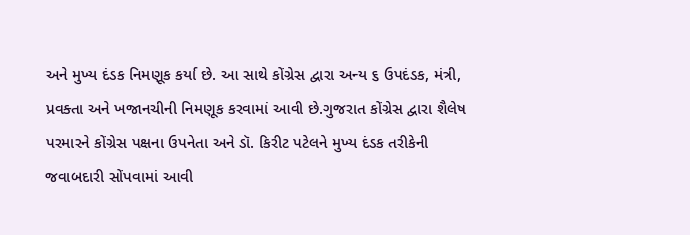અને મુખ્ય દંડક નિમણૂક કર્યા છે. આ સાથે કોંગ્રેસ દ્વારા અન્ય ૬ ઉપદંડક, મંત્રી, પ્રવક્તા અને ખજાનચીની નિમણૂક કરવામાં આવી છે.ગુજરાત કોંગ્રેસ દ્વારા શૈલેષ પરમારને કોંગ્રેસ પક્ષના ઉપનેતા અને ડૉ. કિરીટ પટેલને મુખ્ય દંડક તરીકેની જવાબદારી સોંપવામાં આવી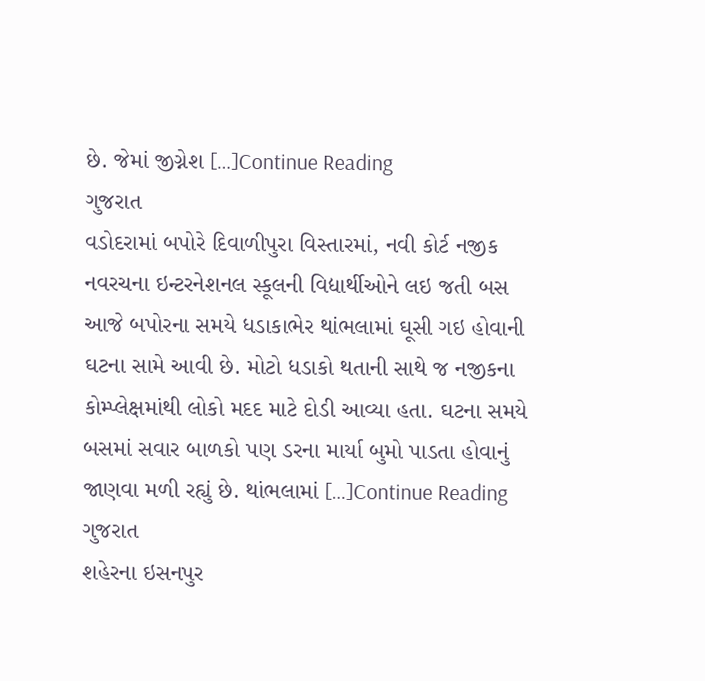છે. જેમાં જીગ્નેશ […]Continue Reading
ગુજરાત
વડોદરામાં બપોરે દિવાળીપુરા વિસ્તારમાં, નવી કોર્ટ નજીક નવરચના ઇન્ટરનેશનલ સ્કૂલની વિદ્યાર્થીઓને લઇ જતી બસ આજે બપોરના સમયે ધડાકાભેર થાંભલામાં ઘૂસી ગઇ હોવાની ઘટના સામે આવી છે. મોટો ધડાકો થતાની સાથે જ નજીકના કોમ્પ્લેક્ષમાંથી લોકો મદદ માટે દોડી આવ્યા હતા. ઘટના સમયે બસમાં સવાર બાળકો પણ ડરના માર્યા બુમો પાડતા હોવાનું જાણવા મળી રહ્યું છે. થાંભલામાં […]Continue Reading
ગુજરાત
શહેરના ઇસનપુર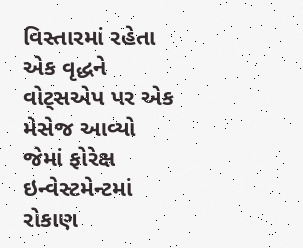વિસ્તારમાં રહેતા એક વૃદ્ધને વોટ્સએપ પર એક મેસેજ આવ્યો જેમાં ફોરેક્ષ ઇન્વેસ્ટમેન્ટમાં રોકાણ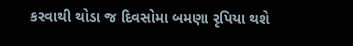કરવાથી થોડા જ દિવસોમા બમણા રૃપિયા થશે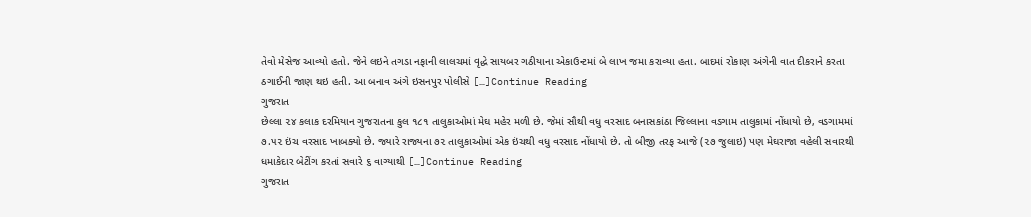તેવો મેસેજ આવ્યો હતો. જેને લઇને તગડા નફાની લાલચમાં વૃદ્ધે સાયબર ગઠીયાના એકાઉન્ટમાં બે લાખ જમા કરાવ્યા હતા. બાદમાં રોકાણ અંગેની વાત દીકરાને કરતા ઠગાઈની જાણ થઇ હતી. આ બનાવ અંગે ઇસનપુર પોલીસે […]Continue Reading
ગુજરાત
છેલ્લા ૨૪ કલાક દરમિયાન ગુજરાતના કુલ ૧૮૧ તાલુકાઓમાં મેઘ મહેર મળી છે. જેમાં સૌથી વધુ વરસાદ બનાસકાંઠા જિલ્લાના વડગામ તાલુકામાં નોંધાયો છે, વડગામમાં ૭.૫૨ ઇંચ વરસાદ ખાબક્યો છે. જ્યારે રાજ્યના ૭૨ તાલુકાઓમાં એક ઇંચથી વધુ વરસાદ નોંધાયો છે. તો બીજી તરફ આજે (૨૭ જુલાઇ) પણ મેઘરાજા વહેલી સવારથી ધમાકેદાર બેટીંગ કરતાં સવારે ૬ વાગ્યાથી […]Continue Reading
ગુજરાત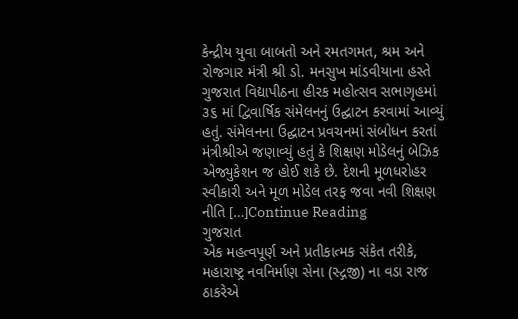કેન્દ્રીય યુવા બાબતો અને રમતગમત, શ્રમ અને રોજગાર મંત્રી શ્રી ડો. મનસુખ માંડવીયાના હસ્તે ગુજરાત વિદ્યાપીઠના હીરક મહોત્સવ સભાગૃહમાં ૩૬ માં દ્વિવાર્ષિક સંમેલનનું ઉદ્ઘાટન કરવામાં આવ્યું હતું. સંમેલનના ઉદ્ઘાટન પ્રવચનમાં સંબોધન કરતાં મંત્રીશ્રીએ જણાવ્યું હતું કે શિક્ષણ મોડેલનું બેઝિક એજ્યુકેશન જ હોઈ શકે છે. દેશની મૂળધરોહર સ્વીકારી અને મૂળ મોડેલ તરફ જવા નવી શિક્ષણ નીતિ […]Continue Reading
ગુજરાત
એક મહત્વપૂર્ણ અને પ્રતીકાત્મક સંકેત તરીકે, મહારાષ્ટ્ર નવનિર્માણ સેના (સ્દ્ગજી) ના વડા રાજ ઠાકરેએ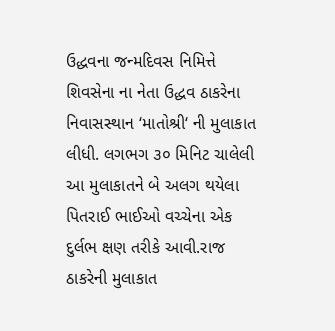ઉદ્ધવના જન્મદિવસ નિમિત્તે શિવસેના ના નેતા ઉદ્ધવ ઠાકરેના નિવાસસ્થાન ‘માતોશ્રી‘ ની મુલાકાત લીધી. લગભગ ૩૦ મિનિટ ચાલેલી આ મુલાકાતને બે અલગ થયેલા પિતરાઈ ભાઈઓ વચ્ચેના એક દુર્લભ ક્ષણ તરીકે આવી.રાજ ઠાકરેની મુલાકાત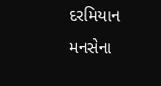દરમિયાન મનસેના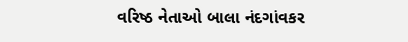વરિષ્ઠ નેતાઓ બાલા નંદગાંવકર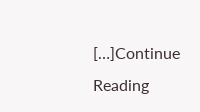[…]Continue Reading